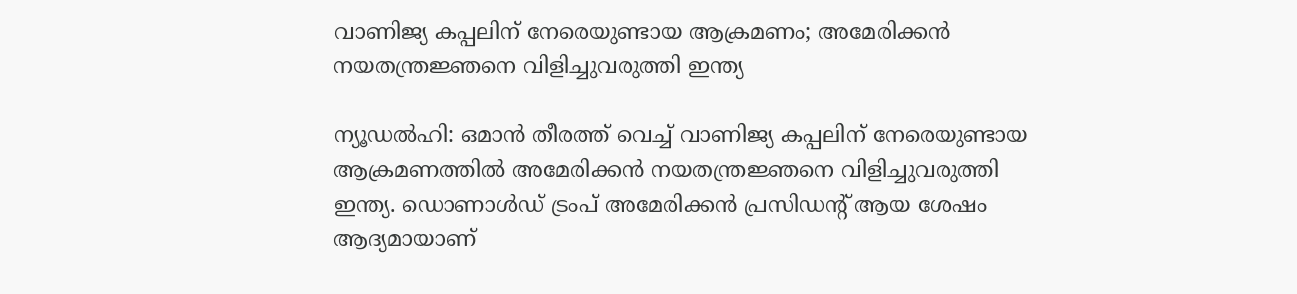വാണിജ്യ കപ്പലിന് നേരെയുണ്ടായ ആക്രമണം; അമേരിക്കൻ നയതന്ത്രജ്ഞനെ വിളിച്ചുവരുത്തി ഇന്ത്യ

ന്യൂഡൽഹി: ഒമാൻ തീരത്ത് വെച്ച് വാണിജ്യ കപ്പലിന് നേരെയുണ്ടായ ആക്രമണത്തിൽ അമേരിക്കൻ നയതന്ത്രജ്ഞനെ വിളിച്ചുവരുത്തി ഇന്ത്യ. ഡൊണാൾഡ് ട്രംപ് അമേരിക്കൻ പ്രസിഡന്റ് ആയ ശേഷം ആദ്യമായാണ്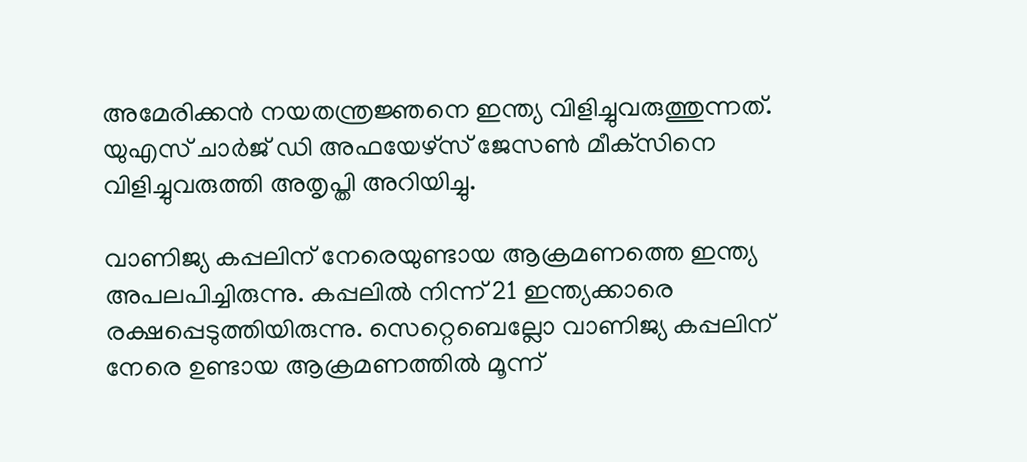അമേരിക്കൻ നയതന്ത്രജ്ഞനെ ഇന്ത്യ വിളിച്ചുവരുത്തുന്നത്. യുഎസ് ചാർജ് ഡി അഫയേഴ്‌സ് ജേസൺ മീക്‌സിനെ വിളിച്ചുവരുത്തി അതൃപ്തി അറിയിച്ചു.

വാണിജ്യ കപ്പലിന് നേരെയുണ്ടായ ആക്രമണത്തെ ഇന്ത്യ അപലപിച്ചിരുന്നു. കപ്പലിൽ നിന്ന് 21 ഇന്ത്യക്കാരെ രക്ഷപ്പെടുത്തിയിരുന്നു. സെറ്റെബെല്ലോ വാണിജ്യ കപ്പലിന് നേരെ ഉണ്ടായ ആക്രമണത്തിൽ മൂന്ന്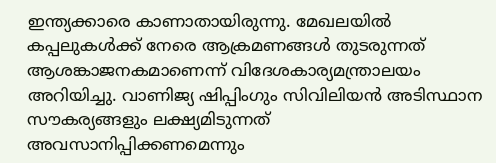ഇന്ത്യക്കാരെ കാണാതായിരുന്നു. മേഖലയിൽ കപ്പലുകൾക്ക് നേരെ ആക്രമണങ്ങൾ തുടരുന്നത് ആശങ്കാജനകമാണെന്ന് വിദേശകാര്യമന്ത്രാലയം അറിയിച്ചു. വാണിജ്യ ഷിപ്പിംഗും സിവിലിയൻ അടിസ്ഥാന സൗകര്യങ്ങളും ലക്ഷ്യമിടുന്നത് അവസാനിപ്പിക്കണമെന്നും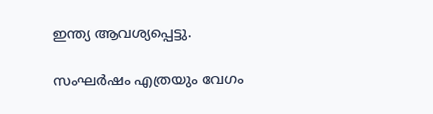ഇന്ത്യ ആവശ്യപ്പെട്ടു.

സംഘർഷം എത്രയും വേഗം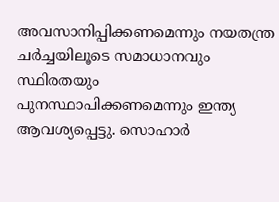അവസാനിപ്പിക്കണമെന്നും നയതന്ത്ര ചർച്ചയിലൂടെ സമാധാനവും സ്ഥിരതയും പുനസ്ഥാപിക്കണമെന്നും ഇന്ത്യ ആവശ്യപ്പെട്ടു. സൊഹാർ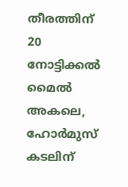തീരത്തിന് 20 നോട്ടിക്കൽ മൈൽ അകലെ, ഹോർമുസ് കടലിന്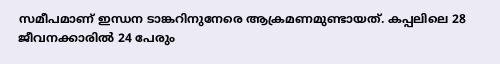സമീപമാണ് ഇന്ധന ടാങ്കറിനുനേരെ ആക്രമണമുണ്ടായത്. കപ്പലിലെ 28 ജീവനക്കാരിൽ 24 പേരും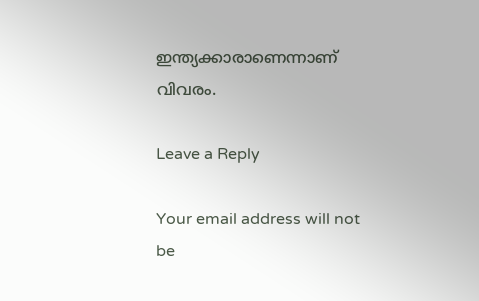ഇന്ത്യക്കാരാണെന്നാണ് വിവരം.

Leave a Reply

Your email address will not be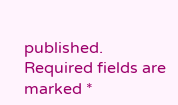published. Required fields are marked *